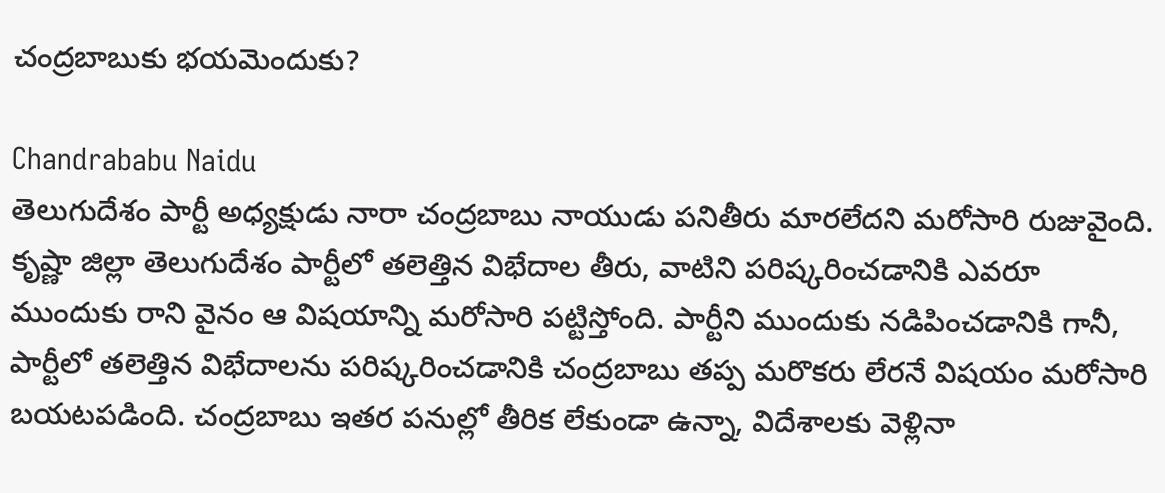చంద్రబాబుకు భయమెందుకు?

Chandrababu Naidu
తెలుగుదేశం పార్టీ అధ్యక్షుడు నారా చంద్రబాబు నాయుడు పనితీరు మారలేదని మరోసారి రుజువైంది. కృష్ణా జిల్లా తెలుగుదేశం పార్టీలో తలెత్తిన విభేదాల తీరు, వాటిని పరిష్కరించడానికి ఎవరూ ముందుకు రాని వైనం ఆ విషయాన్ని మరోసారి పట్టిస్తోంది. పార్టీని ముందుకు నడిపించడానికి గానీ, పార్టీలో తలెత్తిన విభేదాలను పరిష్కరించడానికి చంద్రబాబు తప్ప మరొకరు లేరనే విషయం మరోసారి బయటపడింది. చంద్రబాబు ఇతర పనుల్లో తీరిక లేకుండా ఉన్నా, విదేశాలకు వెళ్లినా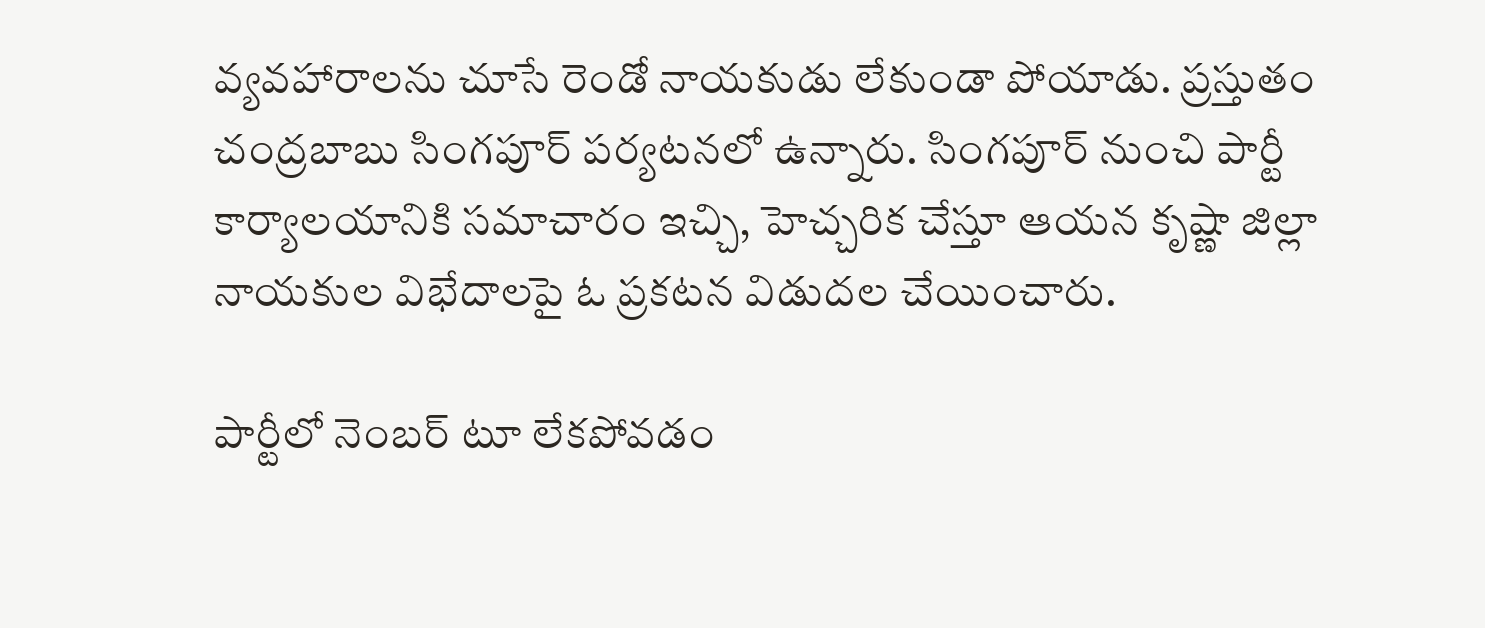వ్యవహారాలను చూసే రెండో నాయకుడు లేకుండా పోయాడు. ప్రస్తుతం చంద్రబాబు సింగపూర్ పర్యటనలో ఉన్నారు. సింగపూర్ నుంచి పార్టీ కార్యాలయానికి సమాచారం ఇచ్చి, హెచ్చరిక చేస్తూ ఆయన కృష్ణా జిల్లా నాయకుల విభేదాలపై ఓ ప్రకటన విడుదల చేయించారు.

పార్టీలో నెంబర్ టూ లేకపోవడం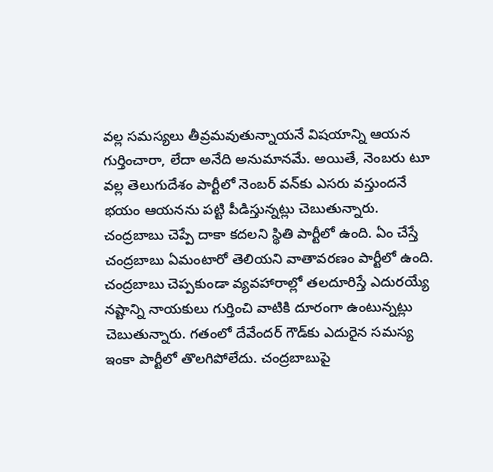వల్ల సమస్యలు తీవ్రమవుతున్నాయనే విషయాన్ని ఆయన గుర్తించారా, లేదా అనేది అనుమానమే. అయితే, నెంబరు టూ వల్ల తెలుగుదేశం పార్టీలో నెంబర్ వన్‌కు ఎసరు వస్తుందనే భయం ఆయనను పట్టి పీడిస్తున్నట్లు చెబుతున్నారు. చంద్రబాబు చెప్పే దాకా కదలని స్థితి పార్టీలో ఉంది. ఏం చేస్తే చంద్రబాబు ఏమంటారో తెలియని వాతావరణం పార్టీలో ఉంది. చంద్రబాబు చెప్పకుండా వ్యవహారాల్లో తలదూరిస్తే ఎదురయ్యే నష్టాన్ని నాయకులు గుర్తించి వాటికి దూరంగా ఉంటున్నట్లు చెబుతున్నారు. గతంలో దేవేందర్ గౌడ్‌కు ఎదురైన సమస్య ఇంకా పార్టీలో తొలగిపోలేదు. చంద్రబాబుపై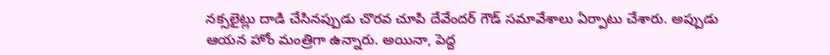నక్సలైట్లు దాడి చేసినప్పుడు చొరవ చూపి దేవేందర్ గౌడ్ సమావేశాలు ఏర్పాటు చేశారు. అప్పుడు ఆయన హోం మంత్రిగా ఉన్నారు. అయినా, పెద్ద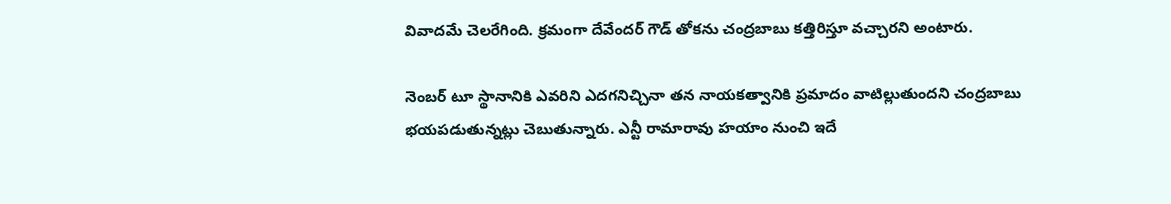వివాదమే చెలరేగింది. క్రమంగా దేవేందర్ గౌడ్ తోకను చంద్రబాబు కత్తిరిస్తూ వచ్చారని అంటారు.

నెంబర్ టూ స్థానానికి ఎవరిని ఎదగనిచ్చినా తన నాయకత్వానికి ప్రమాదం వాటిల్లుతుందని చంద్రబాబు భయపడుతున్నట్లు చెబుతున్నారు. ఎన్టీ రామారావు హయాం నుంచి ఇదే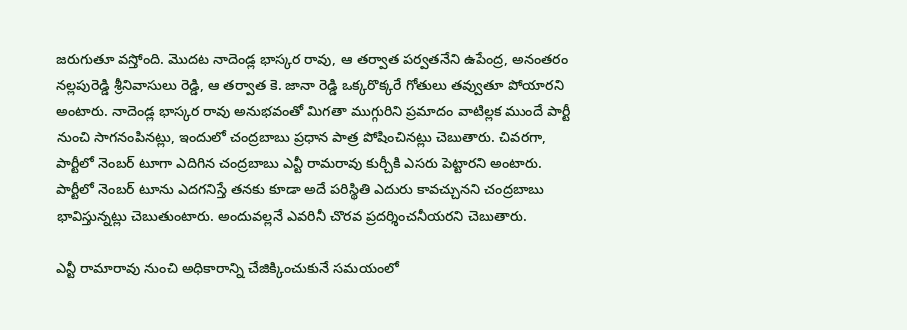జరుగుతూ వస్తోంది. మొదట నాదెండ్ల భాస్కర రావు, ఆ తర్వాత పర్వతనేని ఉపేంద్ర, అనంతరం నల్లపురెడ్డి శ్రీనివాసులు రెడ్డి, ఆ తర్వాత కె. జానా రెడ్డి ఒక్కరొక్కరే గోతులు తవ్వుతూ పోయారని అంటారు. నాదెండ్ల భాస్కర రావు అనుభవంతో మిగతా ముగ్గురిని ప్రమాదం వాటిల్లక ముందే పార్టీ నుంచి సాగనంపినట్లు, ఇందులో చంద్రబాబు ప్రధాన పాత్ర పోషించినట్లు చెబుతారు. చివరగా, పార్టీలో నెంబర్ టూగా ఎదిగిన చంద్రబాబు ఎన్టీ రామరావు కుర్చీకి ఎసరు పెట్టారని అంటారు. పార్టీలో నెంబర్ టూను ఎదగనిస్తే తనకు కూడా అదే పరిస్థితి ఎదురు కావచ్చునని చంద్రబాబు భావిస్తున్నట్లు చెబుతుంటారు. అందువల్లనే ఎవరినీ చొరవ ప్రదర్శించనీయరని చెబుతారు.

ఎన్టీ రామారావు నుంచి అధికారాన్ని చేజిక్కించుకునే సమయంలో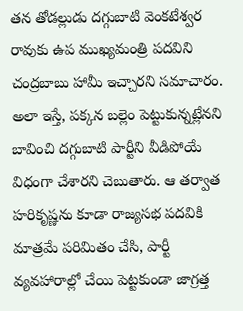తన తోడల్లుడు దగ్గుబాటి వెంకటేశ్వర రావుకు ఉప ముఖ్యమంత్రి పదవిని చంద్రబాబు హామీ ఇచ్చారని సమాచారం. అలా ఇస్తే, పక్కన బల్లెం పెట్టుకున్నట్లేనని బావించి దగ్గుబాటి పార్టీని వీడిపోయే విధంగా చేశారని చెబుతారు. ఆ తర్వాత హరికృష్ణను కూడా రాజ్యసభ పదవికి మాత్రమే పరిమితం చేసి, పార్టీ వ్యవహారాల్లో చేయి పెట్టకుండా జాగ్రత్త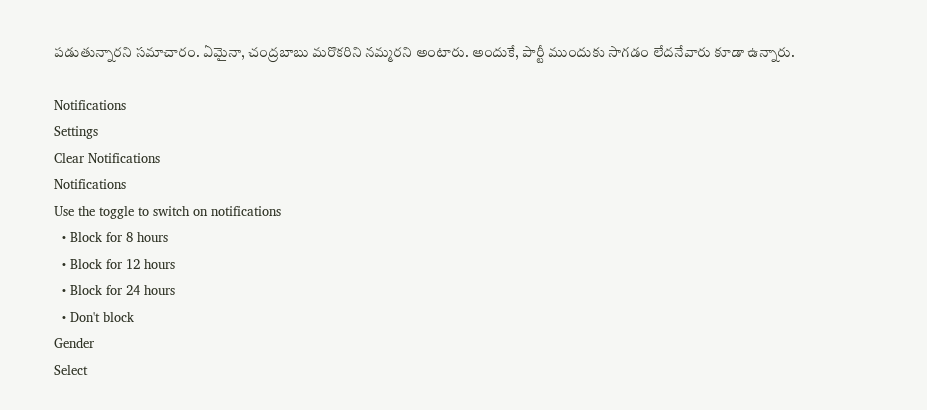పడుతున్నారని సమాచారం. ఏమైనా, చంద్రబాబు మరొకరిని నమ్మరని అంటారు. అందుకే, పార్టీ ముందుకు సాగడం లేదనేవారు కూడా ఉన్నారు.

Notifications
Settings
Clear Notifications
Notifications
Use the toggle to switch on notifications
  • Block for 8 hours
  • Block for 12 hours
  • Block for 24 hours
  • Don't block
Gender
Select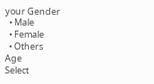your Gender
  • Male
  • Female
  • Others
Age
Select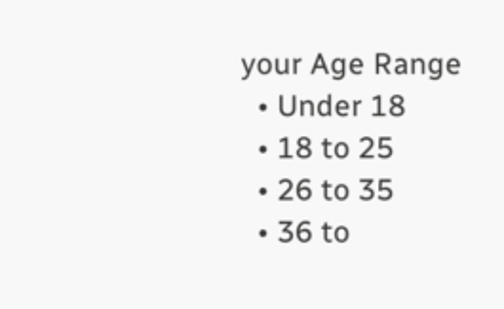your Age Range
  • Under 18
  • 18 to 25
  • 26 to 35
  • 36 to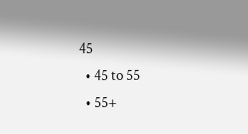45
  • 45 to 55
  • 55+